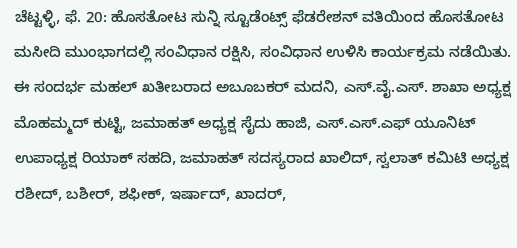ಚೆಟ್ಟಳ್ಳಿ, ಫೆ. 20: ಹೊಸತೋಟ ಸುನ್ನಿ ಸ್ಟೂಡೆಂಟ್ಸ್ ಫೆಡರೇಶನ್ ವತಿಯಿಂದ ಹೊಸತೋಟ ಮಸೀದಿ ಮುಂಭಾಗದಲ್ಲಿ ಸಂವಿಧಾನ ರಕ್ಷಿಸಿ, ಸಂವಿಧಾನ ಉಳಿಸಿ ಕಾರ್ಯಕ್ರಮ ನಡೆಯಿತು. ಈ ಸಂದರ್ಭ ಮಹಲ್ ಖತೀಬರಾದ ಅಬೂಬಕರ್ ಮದನಿ, ಎಸ್.ವೈ.ಎಸ್. ಶಾಖಾ ಅಧ್ಯಕ್ಷ ಮೊಹಮ್ಮದ್ ಕುಟ್ಟಿ, ಜಮಾಹತ್ ಅಧ್ಯಕ್ಷ ಸೈದು ಹಾಜಿ, ಎಸ್.ಎಸ್.ಎಫ್ ಯೂನಿಟ್ ಉಪಾಧ್ಯಕ್ಷ ರಿಯಾಕ್ ಸಹದಿ, ಜಮಾಹತ್ ಸದಸ್ಯರಾದ ಖಾಲಿದ್, ಸ್ವಲಾತ್ ಕಮಿಟಿ ಅಧ್ಯಕ್ಷ ರಶೀದ್, ಬಶೀರ್, ಶಫೀಕ್, ಇರ್ಷಾದ್, ಖಾದರ್,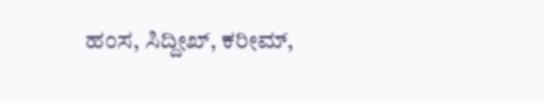ಹಂಸ, ಸಿದ್ದೀಖ್, ಕರೀಮ್,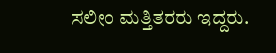ಸಲೀಂ ಮತ್ತಿತರರು ಇದ್ದರು.